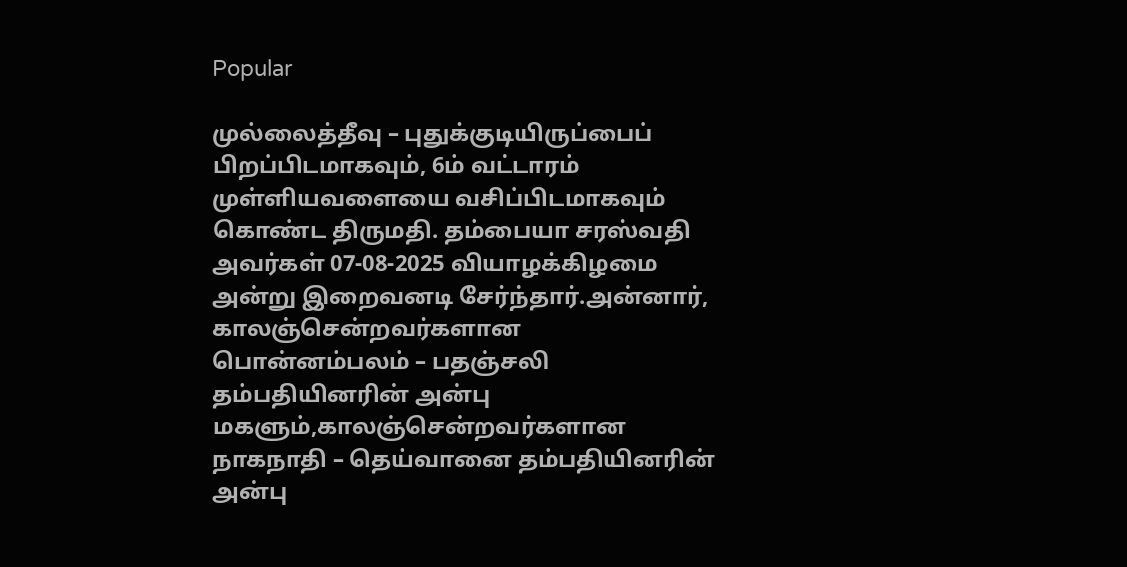Popular

முல்லைத்தீவு – புதுக்குடியிருப்பைப் பிறப்பிடமாகவும், 6ம் வட்டாரம் முள்ளியவளையை வசிப்பிடமாகவும் கொண்ட திருமதி. தம்பையா சரஸ்வதி அவர்கள் 07-08-2025 வியாழக்கிழமை அன்று இறைவனடி சேர்ந்தார்.அன்னார், காலஞ்சென்றவர்களான பொன்னம்பலம் – பதஞ்சலி தம்பதியினரின் அன்பு மகளும்,காலஞ்சென்றவர்களான நாகநாதி – தெய்வானை தம்பதியினரின் அன்பு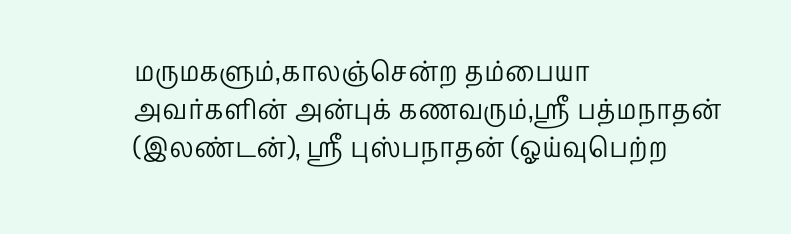மருமகளும்,காலஞ்சென்ற தம்பையா அவர்களின் அன்புக் கணவரும்,ஸ்ரீ பத்மநாதன் (இலண்டன்), ஸ்ரீ புஸ்பநாதன் (ஓய்வுபெற்ற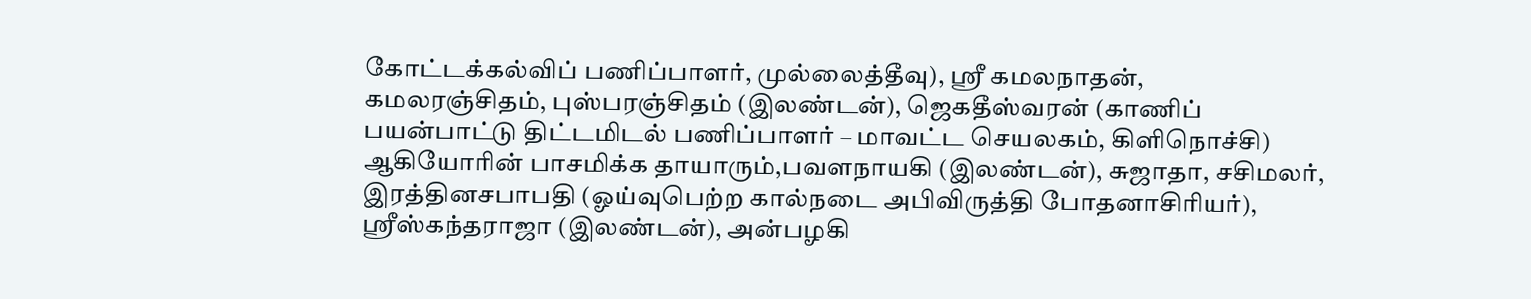கோட்டக்கல்விப் பணிப்பாளர், முல்லைத்தீவு), ஸ்ரீ கமலநாதன், கமலரஞ்சிதம், புஸ்பரஞ்சிதம் (இலண்டன்), ஜெகதீஸ்வரன் (காணிப் பயன்பாட்டு திட்டமிடல் பணிப்பாளர் – மாவட்ட செயலகம், கிளிநொச்சி) ஆகியோரின் பாசமிக்க தாயாரும்,பவளநாயகி (இலண்டன்), சுஜாதா, சசிமலர், இரத்தினசபாபதி (ஓய்வுபெற்ற கால்நடை அபிவிருத்தி போதனாசிரியர்), ஸ்ரீஸ்கந்தராஜா (இலண்டன்), அன்பழகி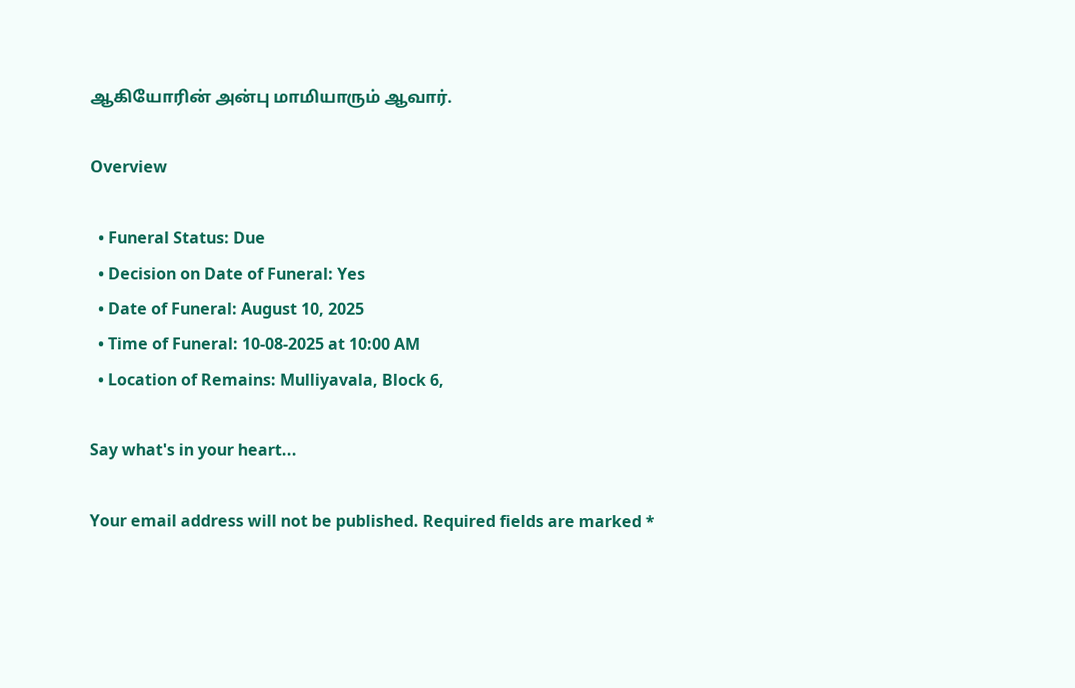ஆகியோரின் அன்பு மாமியாரும் ஆவார்.

Overview

  • Funeral Status: Due
  • Decision on Date of Funeral: Yes
  • Date of Funeral: August 10, 2025
  • Time of Funeral: 10-08-2025 at 10:00 AM
  • Location of Remains: Mulliyavala, Block 6,

Say what's in your heart...

Your email address will not be published. Required fields are marked *